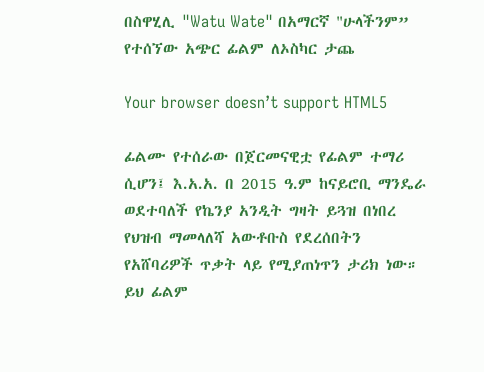በስዋሂሊ "Watu Wate" በአማርኛ "ሁላችንም” የተሰኘው አጭር ፊልም ለኦስካር ታጨ

Your browser doesn’t support HTML5

ፊልሙ የተሰራው በጀርመናዊቷ የፊልም ተማሪ ሲሆን፤ እ.አ.አ. በ 2015 ዓ.ም ከናይሮቢ ማንዴራ ወደተባለች የኬንያ አንዲት ግዛት ይጓዝ በነበረ የህዝብ ማመላለሻ አውቶቡስ የደረሰበትን የአሸባሪዎች ጥቃት ላይ የሚያጠነጥን ታሪክ ነው። ይህ ፊልም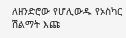ለዘንድሮው የሆሊውዱ የኦስካር ሽልማት እጩ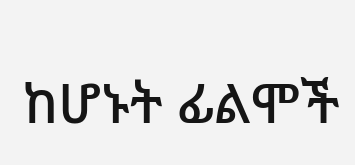ከሆኑት ፊልሞች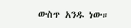ውስጥ አንዱ ነው።